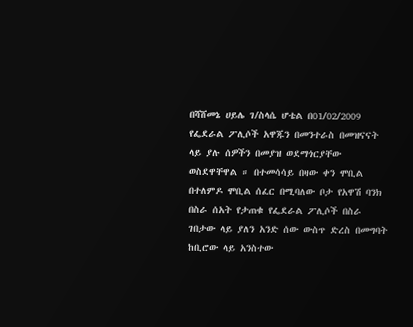በሻሸመኔ ሀይሌ ገ/ስላሴ ሆቴል በ01/02/2009 የፌደራል ፖሊሶች አዋጁን በመንተራስ በመዝናናት ላይ ያሉ ሰዎችን በመያዝ ወደማጎርያቸው ወስደዋቸዋል ። በተመሳሳይ በዛው ቀን ሞቢል በተለምዶ ሞቢል ሰፈር በሚባለው ቦታ የአዋሽ ባንክ በስራ ሰአት የታጠቁ የፌደራል ፖሊሶች በስራ ገበታው ላይ ያለን አንድ ሰው ውስጥ ድረስ በመግባት ከቢሮው ላይ አንስተው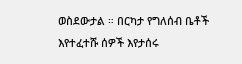ወስደውታል ። በርካታ የግለሰብ ቤቶች እየተፈተሹ ሰዎች እየታሰሩ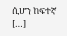ሲሆን ከፍተኛ […]